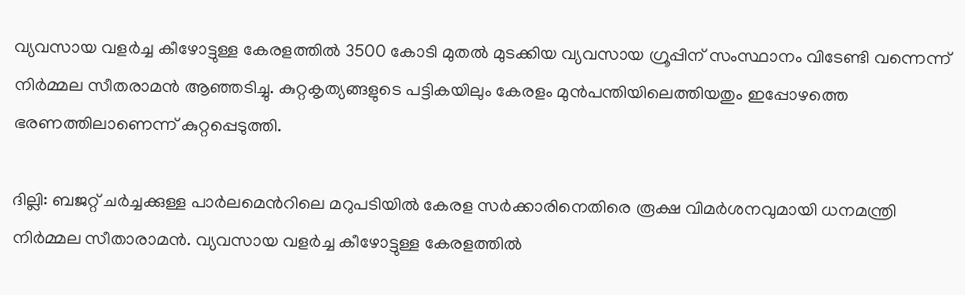വ്യവസായ വളര്‍ച്ച കീഴോട്ടുള്ള കേരളത്തില്‍ 3500 കോടി മുതല്‍ മുടക്കിയ വ്യവസായ ഗ്രൂപ്പിന് സംസ്ഥാനം വിടേണ്ടി വന്നെന്ന് നിര്‍മ്മല സീതരാമന്‍ ആഞ്ഞടിച്ചു. കുറ്റകൃത്യങ്ങളുടെ പട്ടികയിലും കേരളം മുന്‍പന്തിയിലെത്തിയതും ഇപ്പോഴത്തെ ഭരണത്തിലാണെന്ന് കുറ്റപ്പെടുത്തി.

ദില്ലി: ബജറ്റ് ചര്‍ച്ചക്കുള്ള പാര്‍ലമെന്‍റിലെ മറുപടിയില്‍ കേരള സര്‍ക്കാരിനെതിരെ രൂക്ഷ വിമര്‍ശനവുമായി ധനമന്ത്രി നിര്‍മ്മല സീതാരാമന്‍. വ്യവസായ വളര്‍ച്ച കീഴോട്ടുള്ള കേരളത്തില്‍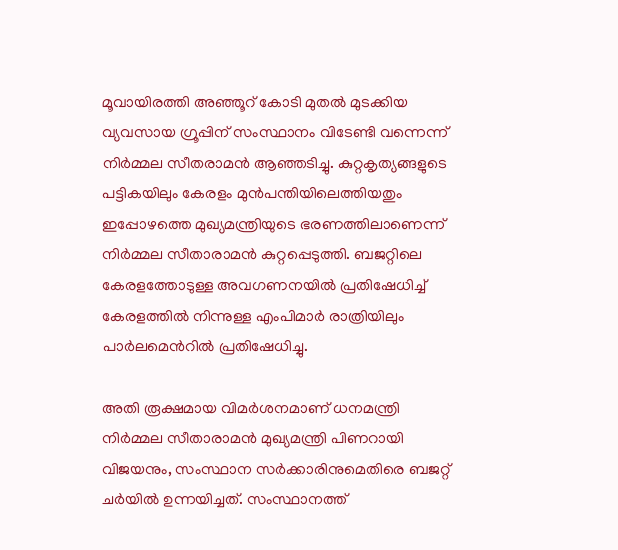മൂവായിരത്തി അഞ്ഞൂറ് കോടി മുതല്‍ മുടക്കിയ വ്യവസായ ഗ്രൂപ്പിന് സംസ്ഥാനം വിടേണ്ടി വന്നെന്ന് നിര്‍മ്മല സീതരാമന്‍ ആഞ്ഞടിച്ചു. കുറ്റകൃത്യങ്ങളുടെ പട്ടികയിലും കേരളം മുന്‍പന്തിയിലെത്തിയതും ഇപ്പോഴത്തെ മുഖ്യമന്ത്രിയുടെ ഭരണത്തിലാണെന്ന് നിര്‍മ്മല സീതാരാമന്‍ കുറ്റപ്പെടുത്തി. ബജറ്റിലെ കേരളത്തോടുള്ള അവഗണനയില്‍ പ്രതിഷേധിച്ച് കേരളത്തില്‍ നിന്നുള്ള എംപിമാര്‍ രാത്രിയിലും പാര്‍ലമെന്‍റില്‍ പ്രതിഷേധിച്ചു.

അതി രൂക്ഷമായ വിമര്‍ശനമാണ് ധനമന്ത്രി നിര്‍മ്മല സീതാരാമന്‍ മുഖ്യമന്ത്രി പിണറായി വിജയനും, സംസ്ഥാന സര്‍ക്കാരിനുമെതിരെ ബജറ്റ് ചര്‍യില്‍ ഉന്നയിച്ചത്. സംസ്ഥാനത്ത്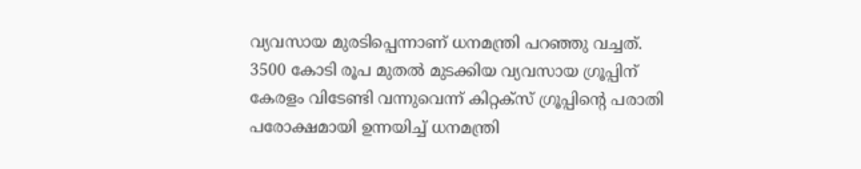വ്യവസായ മുരടിപ്പെന്നാണ് ധനമന്ത്രി പറഞ്ഞു വച്ചത്. 3500 കോടി രൂപ മുതല്‍ മുടക്കിയ വ്യവസായ ഗ്രൂപ്പിന് കേരളം വിടേണ്ടി വന്നുവെന്ന് കിറ്റക്സ് ഗ്രൂപ്പിന്‍റെ പരാതി പരോക്ഷമായി ഉന്നയിച്ച് ധനമന്ത്രി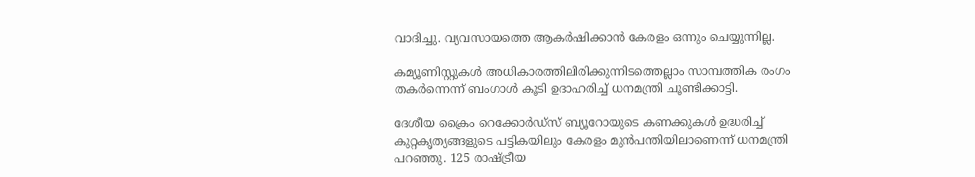വാദിച്ചു. വ്യവസായത്തെ ആകര്‍ഷിക്കാന്‍ കേരളം ഒന്നും ചെയ്യുന്നില്ല.

കമ്യൂണിസ്റ്റുകള്‍ അധികാരത്തിലിരിക്കുന്നിടത്തെല്ലാം സാമ്പത്തിക രംഗം തകര്‍ന്നെന്ന് ബംഗാള്‍ കൂടി ഉദാഹരിച്ച് ധനമന്ത്രി ചൂണ്ടിക്കാട്ടി.

ദേശീയ ക്രൈം റെക്കോര്‍ഡ്സ് ബ്യൂറോയുടെ കണക്കുകള്‍ ഉദ്ധരിച്ച് കുറ്റകൃത്യങ്ങളുടെ പട്ടികയിലും കേരളം മുന്‍പന്തിയിലാണെന്ന് ധനമന്ത്രി പറഞ്ഞു. 125 രാഷ്ട്രീയ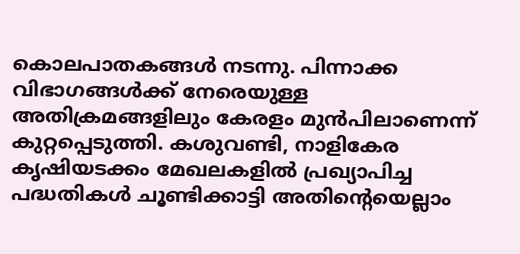കൊലപാതകങ്ങള്‍ നടന്നു. പിന്നാക്ക വിഭാഗങ്ങള്‍ക്ക് നേരെയുള്ള അതിക്രമങ്ങളിലും കേരളം മുന്‍പിലാണെന്ന് കുറ്റപ്പെടുത്തി. കശുവണ്ടി, നാളികേര കൃഷിയടക്കം മേഖലകളില്‍ പ്രഖ്യാപിച്ച പദ്ധതികള്‍ ചൂണ്ടിക്കാട്ടി അതിന്‍റെയെല്ലാം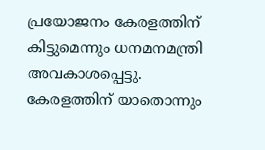പ്രയോജനം കേരളത്തിന് കിട്ടുമെന്നും ധനമനമന്ത്രി അവകാശപ്പെട്ടു. കേരളത്തിന് യാതൊന്നും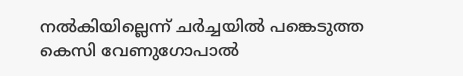നല്‍കിയില്ലെന്ന് ചര്‍ച്ചയില്‍ പങ്കെടുത്ത കെസി വേണുഗോപാല്‍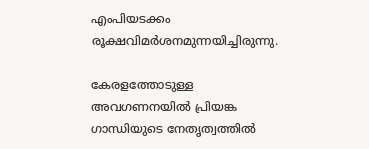എംപിയടക്കം രൂക്ഷവിമര്‍ശനമുന്നയിച്ചിരുന്നു.

കേരളത്തോടുള്ള അവഗണനയില്‍ പ്രിയങ്ക ഗാന്ധിയുടെ നേതൃത്വത്തില്‍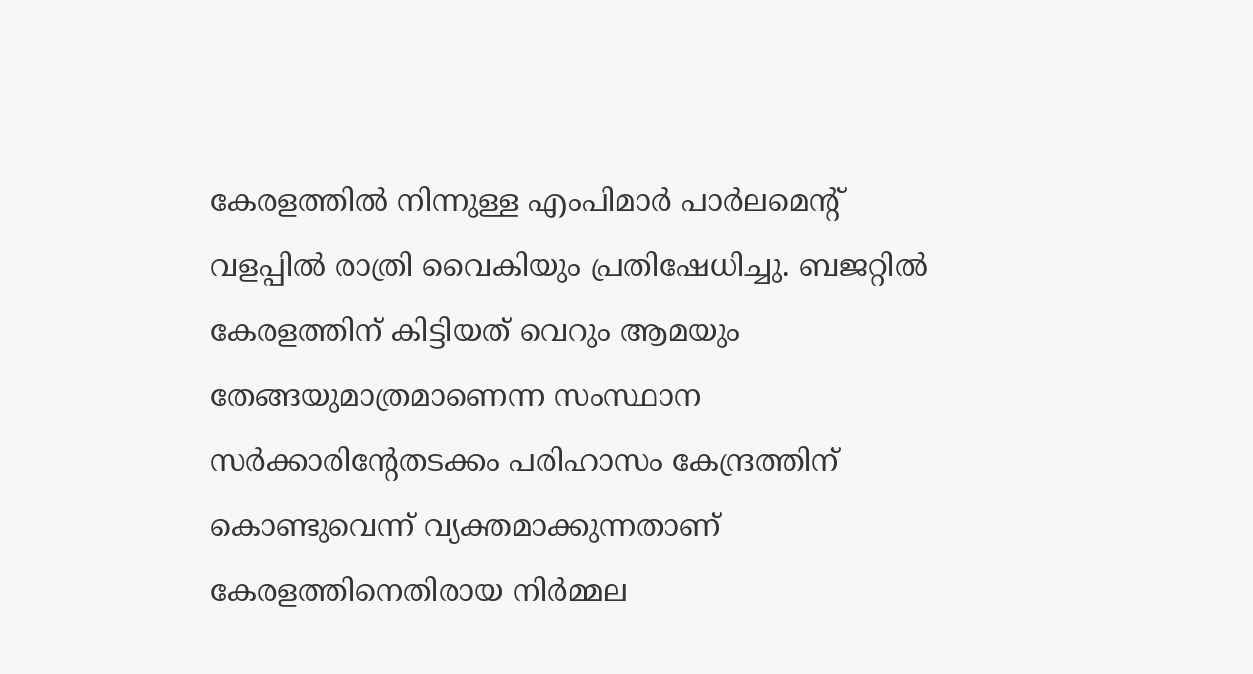കേരളത്തില്‍ നിന്നുള്ള എംപിമാര്‍ പാര്‍ലമെന്‍റ് വളപ്പില്‍ രാത്രി വൈകിയും പ്രതിഷേധിച്ചു. ബജറ്റില്‍ കേരളത്തിന് കിട്ടിയത് വെറും ആമയും തേങ്ങയുമാത്രമാണെന്ന സംസ്ഥാന സര്‍ക്കാരിന്‍റേതടക്കം പരിഹാസം കേന്ദ്രത്തിന് കൊണ്ടുവെന്ന് വ്യക്തമാക്കുന്നതാണ് കേരളത്തിനെതിരായ നിര്‍മ്മല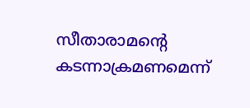സീതാരാമന്‍റെ കടന്നാക്രമണമെന്ന്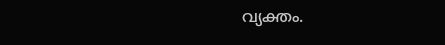വ്യക്തം.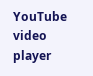YouTube video player